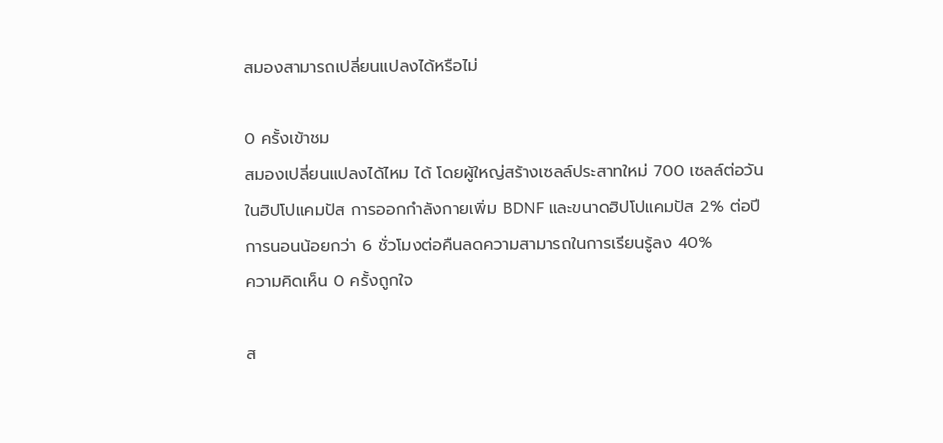สมองสามารถเปลี่ยนแปลงได้หรือไม่

0 ครั้งเข้าชม
สมองเปลี่ยนแปลงได้ไหม ได้ โดยผู้ใหญ่สร้างเซลล์ประสาทใหม่ 700 เซลล์ต่อวันในฮิปโปแคมปัส การออกกำลังกายเพิ่ม BDNF และขนาดฮิปโปแคมปัส 2% ต่อปี การนอนน้อยกว่า 6 ชั่วโมงต่อคืนลดความสามารถในการเรียนรู้ลง 40%
ความคิดเห็น 0 ครั้งถูกใจ

ส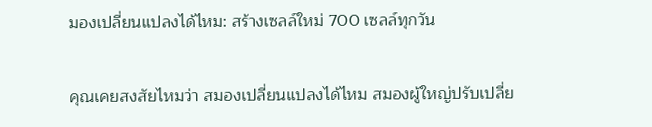มองเปลี่ยนแปลงได้ไหม: สร้างเซลล์ใหม่ 700 เซลล์ทุกวัน

คุณเคยสงสัยไหมว่า สมองเปลี่ยนแปลงได้ไหม สมองผู้ใหญ่ปรับเปลี่ย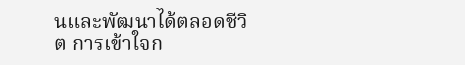นและพัฒนาได้ตลอดชีวิต การเข้าใจก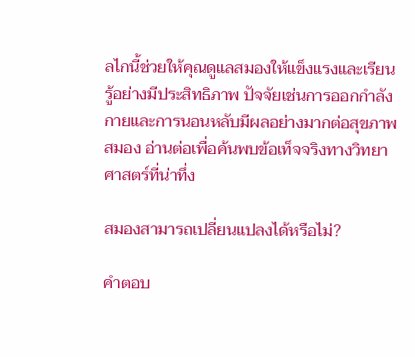ลไกนี้ช่วยให้คุณดูแลสมองให้แข็งแรงและเรียนรู้อย่างมีประสิทธิภาพ ปัจจัยเช่นการออกกำลังกายและการนอนหลับมีผลอย่างมากต่อสุขภาพสมอง อ่านต่อเพื่อค้นพบข้อเท็จจริงทางวิทยาศาสตร์ที่น่าทึ่ง

สมองสามารถเปลี่ยนแปลงได้หรือไม่?

คำตอบ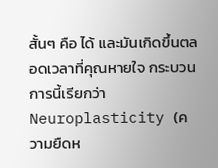สั้นๆ คือ ได้ และมันเกิดขึ้นตลอดเวลาที่คุณหายใจ กระบวนการนี้เรียกว่า Neuroplasticity (ความยืดห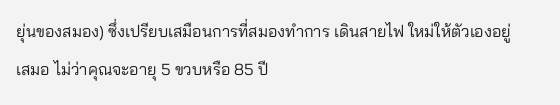ยุ่นของสมอง) ซึ่งเปรียบเสมือนการที่สมองทำการ เดินสายไฟ ใหม่ให้ตัวเองอยู่เสมอ ไม่ว่าคุณจะอายุ 5 ขวบหรือ 85 ปี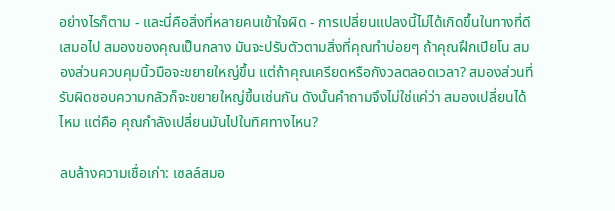อย่างไรก็ตาม - และนี่คือสิ่งที่หลายคนเข้าใจผิด - การเปลี่ยนแปลงนี้ไม่ได้เกิดขึ้นในทางที่ดีเสมอไป สมองของคุณเป็นกลาง มันจะปรับตัวตามสิ่งที่คุณทำบ่อยๆ ถ้าคุณฝึกเปียโน สมองส่วนควบคุมนิ้วมือจะขยายใหญ่ขึ้น แต่ถ้าคุณเครียดหรือกังวลตลอดเวลา? สมองส่วนที่รับผิดชอบความกลัวก็จะขยายใหญ่ขึ้นเช่นกัน ดังนั้นคำถามจึงไม่ใช่แค่ว่า สมองเปลี่ยนได้ไหม แต่คือ คุณกำลังเปลี่ยนมันไปในทิศทางไหน?

ลบล้างความเชื่อเก่า: เซลล์สมอ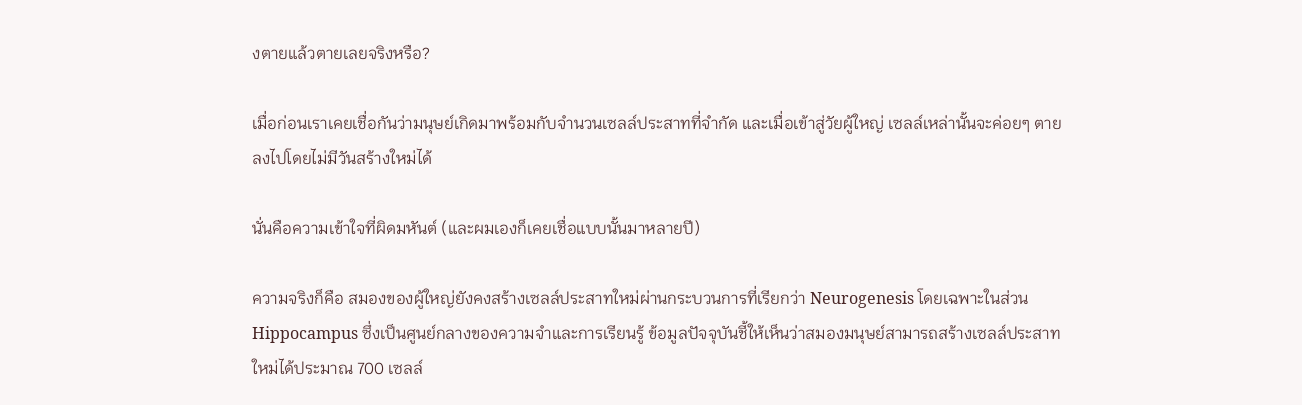งตายแล้วตายเลยจริงหรือ?

เมื่อก่อนเราเคยเชื่อกันว่ามนุษย์เกิดมาพร้อมกับจำนวนเซลล์ประสาทที่จำกัด และเมื่อเข้าสู่วัยผู้ใหญ่ เซลล์เหล่านั้นจะค่อยๆ ตายลงไปโดยไม่มีวันสร้างใหม่ได้

นั่นคือความเข้าใจที่ผิดมหันต์ (และผมเองก็เคยเชื่อแบบนั้นมาหลายปี)

ความจริงก็คือ สมองของผู้ใหญ่ยังคงสร้างเซลล์ประสาทใหม่ผ่านกระบวนการที่เรียกว่า Neurogenesis โดยเฉพาะในส่วน Hippocampus ซึ่งเป็นศูนย์กลางของความจำและการเรียนรู้ ข้อมูลปัจจุบันชี้ให้เห็นว่าสมองมนุษย์สามารถสร้างเซลล์ประสาทใหม่ได้ประมาณ 700 เซลล์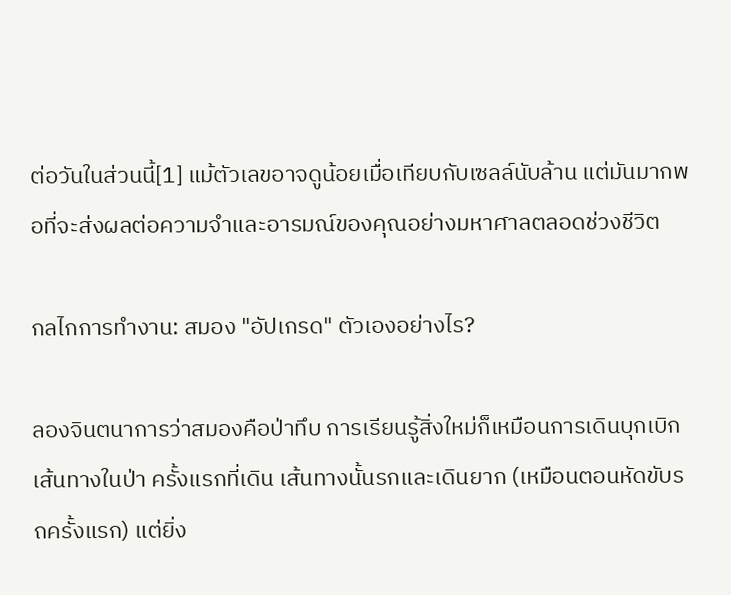ต่อวันในส่วนนี้[1] แม้ตัวเลขอาจดูน้อยเมื่อเทียบกับเซลล์นับล้าน แต่มันมากพอที่จะส่งผลต่อความจำและอารมณ์ของคุณอย่างมหาศาลตลอดช่วงชีวิต

กลไกการทำงาน: สมอง "อัปเกรด" ตัวเองอย่างไร?

ลองจินตนาการว่าสมองคือป่าทึบ การเรียนรู้สิ่งใหม่ก็เหมือนการเดินบุกเบิกเส้นทางในป่า ครั้งแรกที่เดิน เส้นทางนั้นรกและเดินยาก (เหมือนตอนหัดขับรถครั้งแรก) แต่ยิ่ง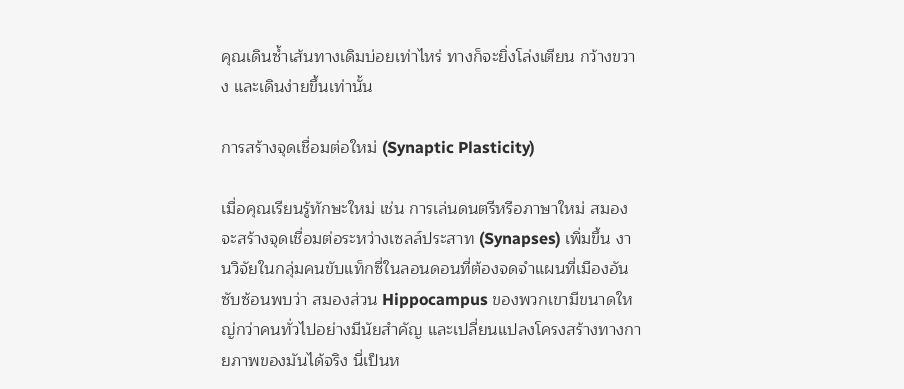คุณเดินซ้ำเส้นทางเดิมบ่อยเท่าไหร่ ทางก็จะยิ่งโล่งเตียน กว้างขวาง และเดินง่ายขึ้นเท่านั้น

การสร้างจุดเชื่อมต่อใหม่ (Synaptic Plasticity)

เมื่อคุณเรียนรู้ทักษะใหม่ เช่น การเล่นดนตรีหรือภาษาใหม่ สมองจะสร้างจุดเชื่อมต่อระหว่างเซลล์ประสาท (Synapses) เพิ่มขึ้น งานวิจัยในกลุ่มคนขับแท็กซี่ในลอนดอนที่ต้องจดจำแผนที่เมืองอันซับซ้อนพบว่า สมองส่วน Hippocampus ของพวกเขามีขนาดใหญ่กว่าคนทั่วไปอย่างมีนัยสำคัญ และเปลี่ยนแปลงโครงสร้างทางกายภาพของมันได้จริง นี่เป็นห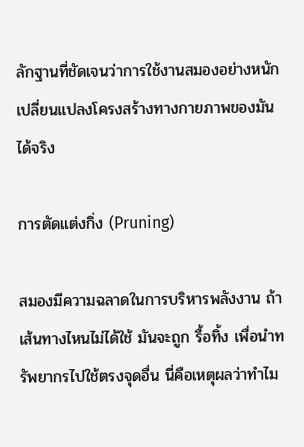ลักฐานที่ชัดเจนว่าการใช้งานสมองอย่างหนักเปลี่ยนแปลงโครงสร้างทางกายภาพของมันได้จริง

การตัดแต่งกิ่ง (Pruning)

สมองมีความฉลาดในการบริหารพลังงาน ถ้าเส้นทางไหนไม่ได้ใช้ มันจะถูก รื้อทิ้ง เพื่อนำทรัพยากรไปใช้ตรงจุดอื่น นี่คือเหตุผลว่าทำไม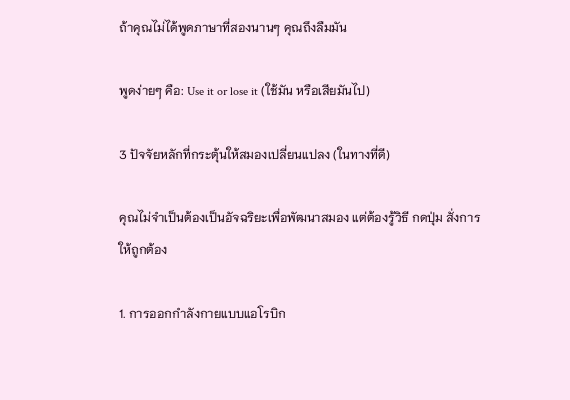ถ้าคุณไม่ได้พูดภาษาที่สองนานๆ คุณถึงลืมมัน

พูดง่ายๆ คือ: Use it or lose it (ใช้มัน หรือเสียมันไป)

3 ปัจจัยหลักที่กระตุ้นให้สมองเปลี่ยนแปลง (ในทางที่ดี)

คุณไม่จำเป็นต้องเป็นอัจฉริยะเพื่อพัฒนาสมอง แต่ต้องรู้วิธี กดปุ่ม สั่งการให้ถูกต้อง

1. การออกกำลังกายแบบแอโรบิก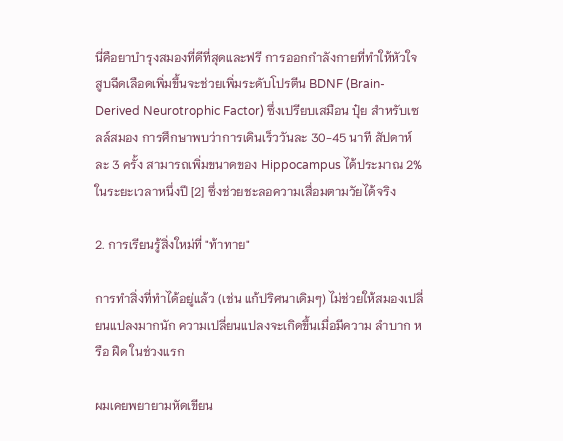นี่คือยาบำรุงสมองที่ดีที่สุดและฟรี การออกกำลังกายที่ทำให้หัวใจสูบฉีดเลือดเพิ่มขึ้นจะช่วยเพิ่มระดับโปรตีน BDNF (Brain-Derived Neurotrophic Factor) ซึ่งเปรียบเสมือน ปุ๋ย สำหรับเซลล์สมอง การศึกษาพบว่าการเดินเร็ววันละ 30-45 นาที สัปดาห์ละ 3 ครั้ง สามารถเพิ่มขนาดของ Hippocampus ได้ประมาณ 2% ในระยะเวลาหนึ่งปี [2] ซึ่งช่วยชะลอความเสื่อมตามวัยได้จริง

2. การเรียนรู้สิ่งใหม่ที่ "ท้าทาย"

การทำสิ่งที่ทำได้อยู่แล้ว (เช่น แก้ปริศนาเดิมๆ) ไม่ช่วยให้สมองเปลี่ยนแปลงมากนัก ความเปลี่ยนแปลงจะเกิดขึ้นเมื่อมีความ ลำบาก หรือ ฝืด ในช่วงแรก

ผมเคยพยายามหัดเขียน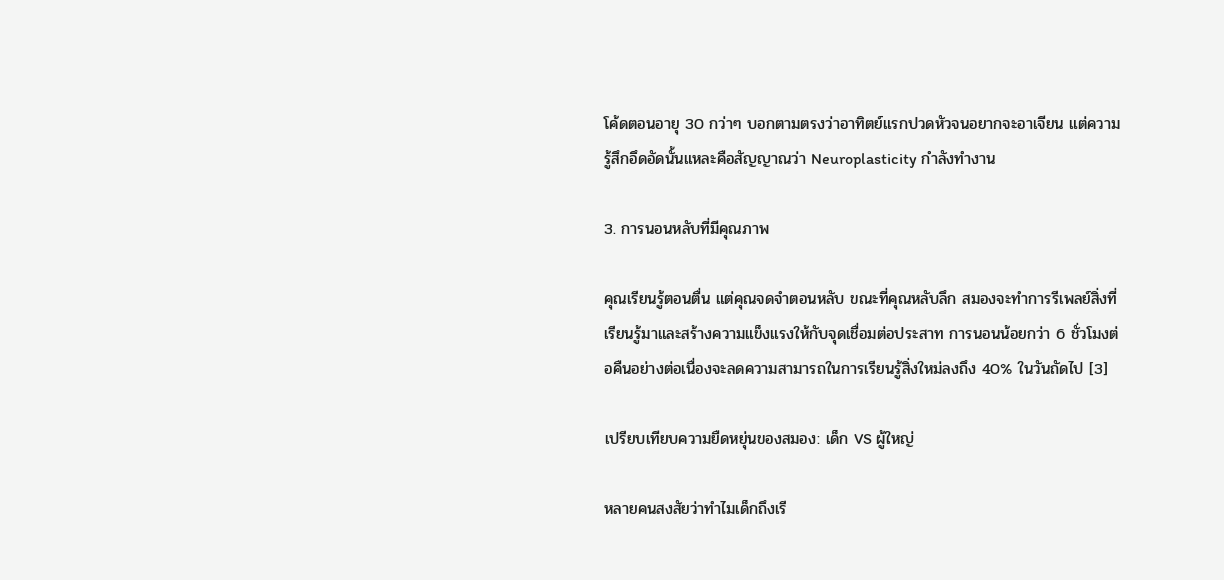โค้ดตอนอายุ 30 กว่าๆ บอกตามตรงว่าอาทิตย์แรกปวดหัวจนอยากจะอาเจียน แต่ความรู้สึกอึดอัดนั้นแหละคือสัญญาณว่า Neuroplasticity กำลังทำงาน

3. การนอนหลับที่มีคุณภาพ

คุณเรียนรู้ตอนตื่น แต่คุณจดจำตอนหลับ ขณะที่คุณหลับลึก สมองจะทำการรีเพลย์สิ่งที่เรียนรู้มาและสร้างความแข็งแรงให้กับจุดเชื่อมต่อประสาท การนอนน้อยกว่า 6 ชั่วโมงต่อคืนอย่างต่อเนื่องจะลดความสามารถในการเรียนรู้สิ่งใหม่ลงถึง 40% ในวันถัดไป [3]

เปรียบเทียบความยืดหยุ่นของสมอง: เด็ก VS ผู้ใหญ่

หลายคนสงสัยว่าทำไมเด็กถึงเรี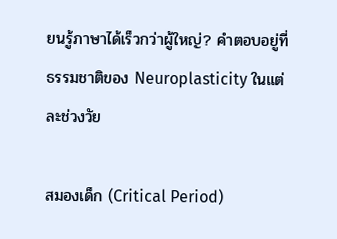ยนรู้ภาษาได้เร็วกว่าผู้ใหญ่? คำตอบอยู่ที่ธรรมชาติของ Neuroplasticity ในแต่ละช่วงวัย

สมองเด็ก (Critical Period)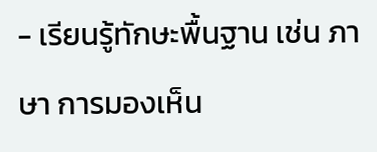- เรียนรู้ทักษะพื้นฐาน เช่น ภาษา การมองเห็น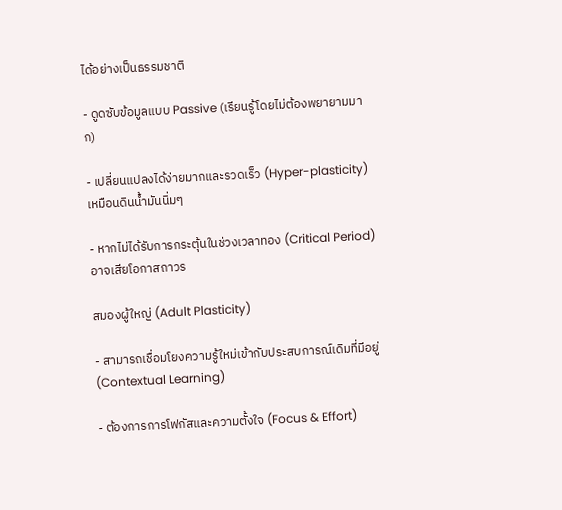ได้อย่างเป็นธรรมชาติ

- ดูดซับข้อมูลแบบ Passive (เรียนรู้โดยไม่ต้องพยายามมาก)

- เปลี่ยนแปลงได้ง่ายมากและรวดเร็ว (Hyper-plasticity) เหมือนดินน้ำมันนิ่มๆ

- หากไม่ได้รับการกระตุ้นในช่วงเวลาทอง (Critical Period) อาจเสียโอกาสถาวร

สมองผู้ใหญ่ (Adult Plasticity)

- สามารถเชื่อมโยงความรู้ใหม่เข้ากับประสบการณ์เดิมที่มีอยู่ (Contextual Learning)

- ต้องการการโฟกัสและความตั้งใจ (Focus & Effort)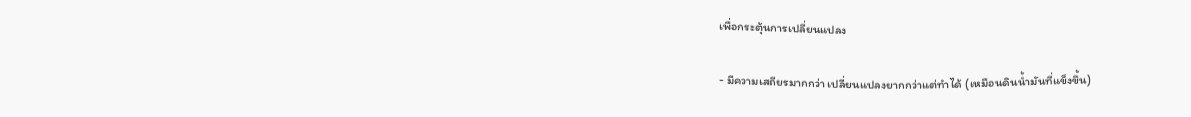เพื่อกระตุ้นการเปลี่ยนแปลง

- มีความเสถียรมากกว่า เปลี่ยนแปลงยากกว่าแต่ทำได้ (เหมือนดินน้ำมันที่แข็งขึ้น)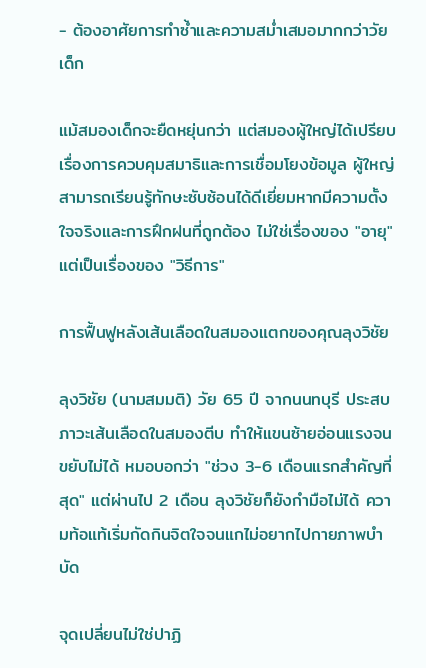- ต้องอาศัยการทำซ้ำและความสม่ำเสมอมากกว่าวัยเด็ก

แม้สมองเด็กจะยืดหยุ่นกว่า แต่สมองผู้ใหญ่ได้เปรียบเรื่องการควบคุมสมาธิและการเชื่อมโยงข้อมูล ผู้ใหญ่สามารถเรียนรู้ทักษะซับซ้อนได้ดีเยี่ยมหากมีความตั้งใจจริงและการฝึกฝนที่ถูกต้อง ไม่ใช่เรื่องของ "อายุ" แต่เป็นเรื่องของ "วิธีการ"

การฟื้นฟูหลังเส้นเลือดในสมองแตกของคุณลุงวิชัย

ลุงวิชัย (นามสมมติ) วัย 65 ปี จากนนทบุรี ประสบภาวะเส้นเลือดในสมองตีบ ทำให้แขนซ้ายอ่อนแรงจนขยับไม่ได้ หมอบอกว่า "ช่วง 3-6 เดือนแรกสำคัญที่สุด" แต่ผ่านไป 2 เดือน ลุงวิชัยก็ยังกำมือไม่ได้ ความท้อแท้เริ่มกัดกินจิตใจจนแกไม่อยากไปกายภาพบำบัด

จุดเปลี่ยนไม่ใช่ปาฏิ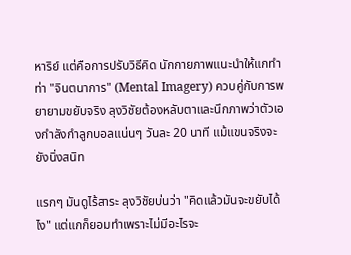หาริย์ แต่คือการปรับวิธีคิด นักกายภาพแนะนำให้แกทำท่า "จินตนาการ" (Mental Imagery) ควบคู่กับการพยายามขยับจริง ลุงวิชัยต้องหลับตาและนึกภาพว่าตัวเองกำลังกำลูกบอลแน่นๆ วันละ 20 นาที แม้แขนจริงจะยังนิ่งสนิท

แรกๆ มันดูไร้สาระ ลุงวิชัยบ่นว่า "คิดแล้วมันจะขยับได้ไง" แต่แกก็ยอมทำเพราะไม่มีอะไรจะ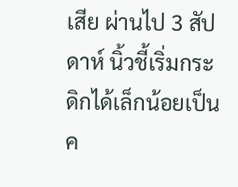เสีย ผ่านไป 3 สัปดาห์ นิ้วชี้เริ่มกระดิกได้เล็กน้อยเป็นค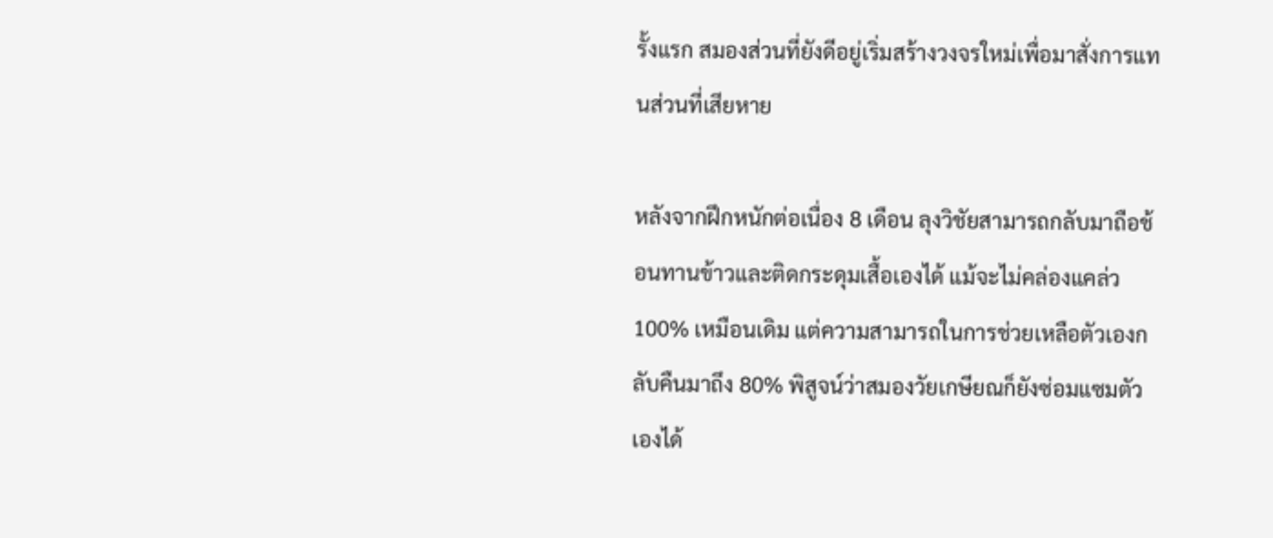รั้งแรก สมองส่วนที่ยังดีอยู่เริ่มสร้างวงจรใหม่เพื่อมาสั่งการแทนส่วนที่เสียหาย

หลังจากฝึกหนักต่อเนื่อง 8 เดือน ลุงวิชัยสามารถกลับมาถือช้อนทานข้าวและติดกระดุมเสื้อเองได้ แม้จะไม่คล่องแคล่ว 100% เหมือนเดิม แต่ความสามารถในการช่วยเหลือตัวเองกลับคืนมาถึง 80% พิสูจน์ว่าสมองวัยเกษียณก็ยังซ่อมแซมตัวเองได้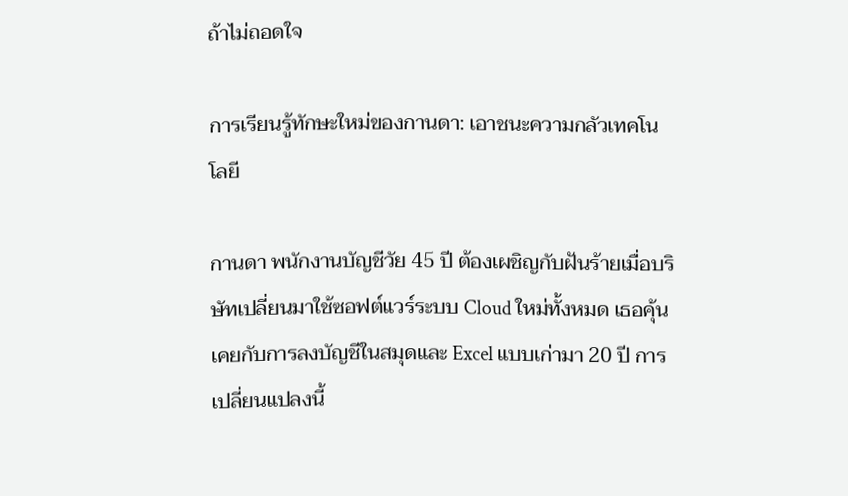ถ้าไม่ถอดใจ

การเรียนรู้ทักษะใหม่ของกานดา: เอาชนะความกลัวเทคโนโลยี

กานดา พนักงานบัญชีวัย 45 ปี ต้องเผชิญกับฝันร้ายเมื่อบริษัทเปลี่ยนมาใช้ซอฟต์แวร์ระบบ Cloud ใหม่ทั้งหมด เธอคุ้นเคยกับการลงบัญชีในสมุดและ Excel แบบเก่ามา 20 ปี การเปลี่ยนแปลงนี้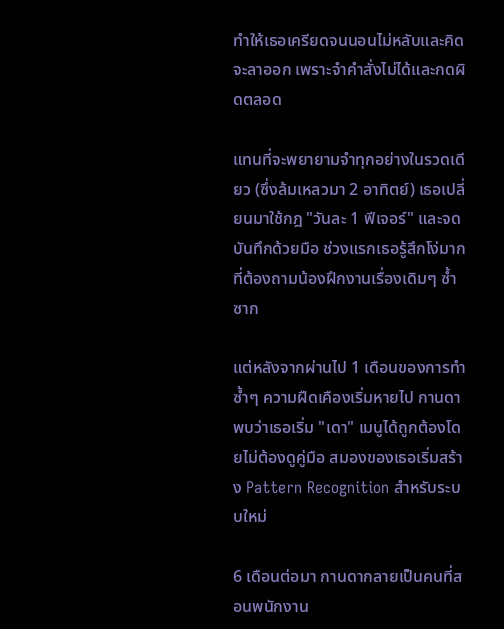ทำให้เธอเครียดจนนอนไม่หลับและคิดจะลาออก เพราะจำคำสั่งไม่ได้และกดผิดตลอด

แทนที่จะพยายามจำทุกอย่างในรวดเดียว (ซึ่งล้มเหลวมา 2 อาทิตย์) เธอเปลี่ยนมาใช้กฎ "วันละ 1 ฟีเจอร์" และจดบันทึกด้วยมือ ช่วงแรกเธอรู้สึกโง่มากที่ต้องถามน้องฝึกงานเรื่องเดิมๆ ซ้ำซาก

แต่หลังจากผ่านไป 1 เดือนของการทำซ้ำๆ ความฝืดเคืองเริ่มหายไป กานดาพบว่าเธอเริ่ม "เดา" เมนูได้ถูกต้องโดยไม่ต้องดูคู่มือ สมองของเธอเริ่มสร้าง Pattern Recognition สำหรับระบบใหม่

6 เดือนต่อมา กานดากลายเป็นคนที่สอนพนักงาน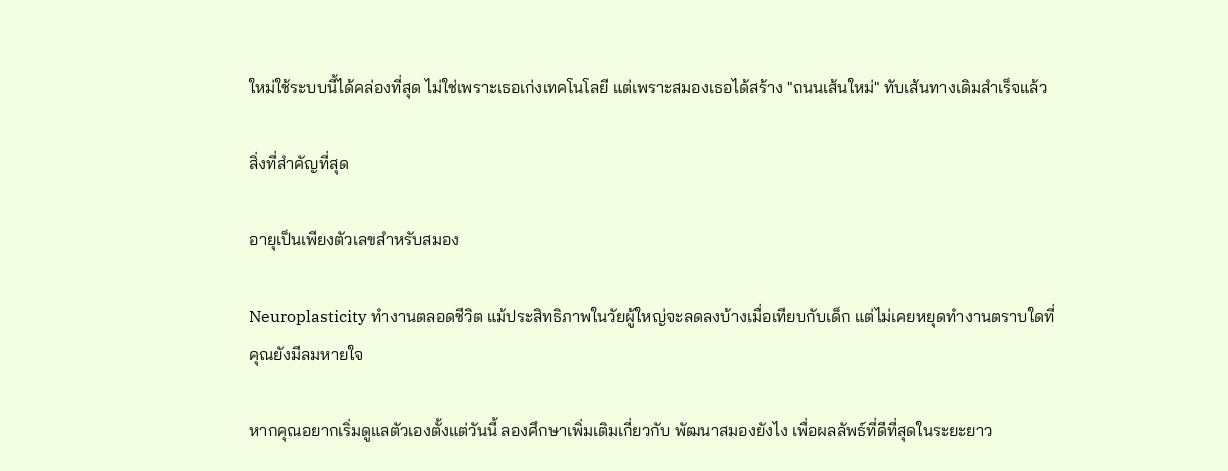ใหม่ใช้ระบบนี้ได้คล่องที่สุด ไม่ใช่เพราะเธอเก่งเทคโนโลยี แต่เพราะสมองเธอได้สร้าง "ถนนเส้นใหม่" ทับเส้นทางเดิมสำเร็จแล้ว

สิ่งที่สำคัญที่สุด

อายุเป็นเพียงตัวเลขสำหรับสมอง

Neuroplasticity ทำงานตลอดชีวิต แม้ประสิทธิภาพในวัยผู้ใหญ่จะลดลงบ้างเมื่อเทียบกับเด็ก แต่ไม่เคยหยุดทำงานตราบใดที่คุณยังมีลมหายใจ

หากคุณอยากเริ่มดูแลตัวเองตั้งแต่วันนี้ ลองศึกษาเพิ่มเติมเกี่ยวกับ พัฒนาสมองยังไง เพื่อผลลัพธ์ที่ดีที่สุดในระยะยาว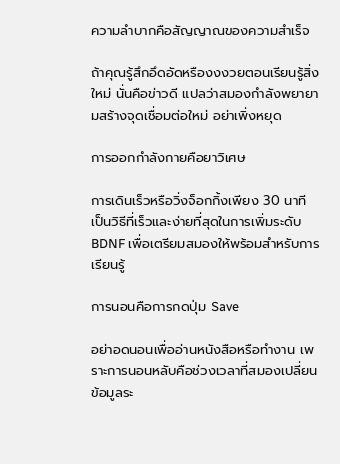ความลำบากคือสัญญาณของความสำเร็จ

ถ้าคุณรู้สึกอึดอัดหรืองงงวยตอนเรียนรู้สิ่งใหม่ นั่นคือข่าวดี แปลว่าสมองกำลังพยายามสร้างจุดเชื่อมต่อใหม่ อย่าเพิ่งหยุด

การออกกำลังกายคือยาวิเศษ

การเดินเร็วหรือวิ่งจ็อกกิ้งเพียง 30 นาที เป็นวิธีที่เร็วและง่ายที่สุดในการเพิ่มระดับ BDNF เพื่อเตรียมสมองให้พร้อมสำหรับการเรียนรู้

การนอนคือการกดปุ่ม Save

อย่าอดนอนเพื่ออ่านหนังสือหรือทำงาน เพราะการนอนหลับคือช่วงเวลาที่สมองเปลี่ยนข้อมูลระ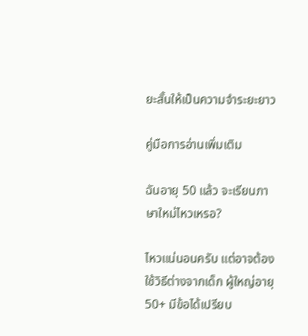ยะสั้นให้เป็นความจำระยะยาว

คู่มือการอ่านเพิ่มเติม

ฉันอายุ 50 แล้ว จะเรียนภาษาใหม่ไหวเหรอ?

ไหวแน่นอนครับ แต่อาจต้องใช้วิธีต่างจากเด็ก ผู้ใหญ่อายุ 50+ มีข้อได้เปรียบ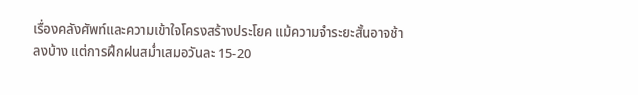เรื่องคลังศัพท์และความเข้าใจโครงสร้างประโยค แม้ความจำระยะสั้นอาจช้าลงบ้าง แต่การฝึกฝนสม่ำเสมอวันละ 15-20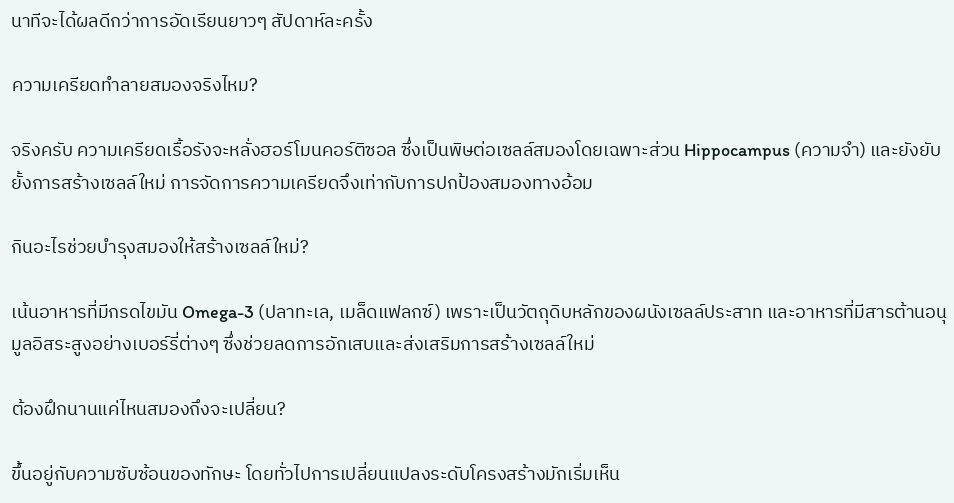นาทีจะได้ผลดีกว่าการอัดเรียนยาวๆ สัปดาห์ละครั้ง

ความเครียดทำลายสมองจริงไหม?

จริงครับ ความเครียดเรื้อรังจะหลั่งฮอร์โมนคอร์ติซอล ซึ่งเป็นพิษต่อเซลล์สมองโดยเฉพาะส่วน Hippocampus (ความจำ) และยังยับยั้งการสร้างเซลล์ใหม่ การจัดการความเครียดจึงเท่ากับการปกป้องสมองทางอ้อม

กินอะไรช่วยบำรุงสมองให้สร้างเซลล์ใหม่?

เน้นอาหารที่มีกรดไขมัน Omega-3 (ปลาทะเล, เมล็ดแฟลกซ์) เพราะเป็นวัตถุดิบหลักของผนังเซลล์ประสาท และอาหารที่มีสารต้านอนุมูลอิสระสูงอย่างเบอร์รี่ต่างๆ ซึ่งช่วยลดการอักเสบและส่งเสริมการสร้างเซลล์ใหม่

ต้องฝึกนานแค่ไหนสมองถึงจะเปลี่ยน?

ขึ้นอยู่กับความซับซ้อนของทักษะ โดยทั่วไปการเปลี่ยนแปลงระดับโครงสร้างมักเริ่มเห็น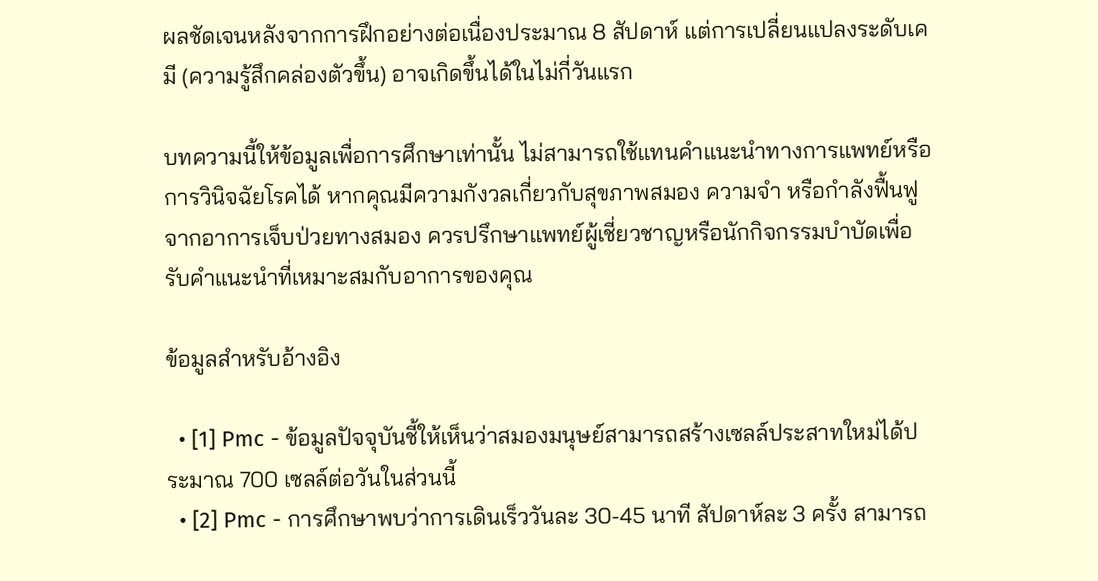ผลชัดเจนหลังจากการฝึกอย่างต่อเนื่องประมาณ 8 สัปดาห์ แต่การเปลี่ยนแปลงระดับเคมี (ความรู้สึกคล่องตัวขึ้น) อาจเกิดขึ้นได้ในไม่กี่วันแรก

บทความนี้ให้ข้อมูลเพื่อการศึกษาเท่านั้น ไม่สามารถใช้แทนคำแนะนำทางการแพทย์หรือการวินิจฉัยโรคได้ หากคุณมีความกังวลเกี่ยวกับสุขภาพสมอง ความจำ หรือกำลังฟื้นฟูจากอาการเจ็บป่วยทางสมอง ควรปรึกษาแพทย์ผู้เชี่ยวชาญหรือนักกิจกรรมบำบัดเพื่อรับคำแนะนำที่เหมาะสมกับอาการของคุณ

ข้อมูลสำหรับอ้างอิง

  • [1] Pmc - ข้อมูลปัจจุบันชี้ให้เห็นว่าสมองมนุษย์สามารถสร้างเซลล์ประสาทใหม่ได้ประมาณ 700 เซลล์ต่อวันในส่วนนี้
  • [2] Pmc - การศึกษาพบว่าการเดินเร็ววันละ 30-45 นาที สัปดาห์ละ 3 ครั้ง สามารถ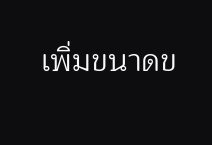เพิ่มขนาดข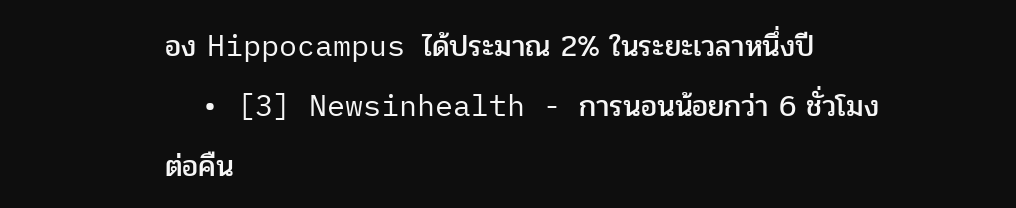อง Hippocampus ได้ประมาณ 2% ในระยะเวลาหนึ่งปี
  • [3] Newsinhealth - การนอนน้อยกว่า 6 ชั่วโมงต่อคืน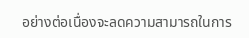อย่างต่อเนื่องจะลดความสามารถในการ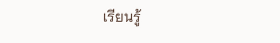เรียนรู้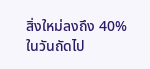สิ่งใหม่ลงถึง 40% ในวันถัดไป